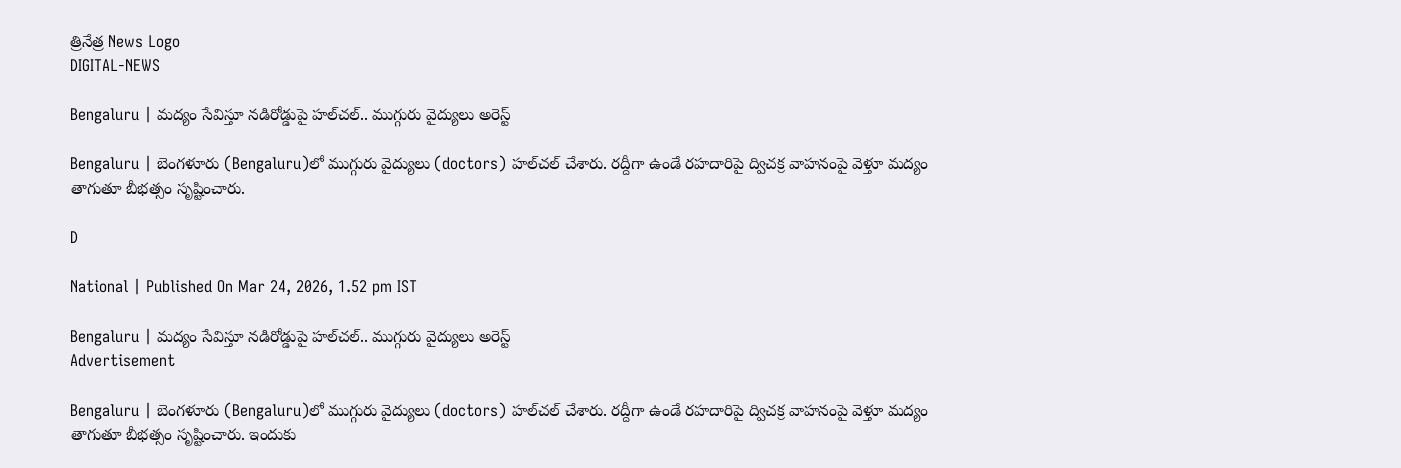త్రినేత్ర News Logo
DIGITAL-NEWS

Bengaluru | మ‌ద్యం సేవిస్తూ న‌డిరోడ్డుపై హ‌ల్‌చ‌ల్‌.. ముగ్గురు వైద్యులు అరెస్ట్‌

Bengaluru | బెంగ‌ళూరు (Bengaluru)లో ముగ్గురు వైద్యులు (doctors) హ‌ల్‌చ‌ల్ చేశారు. ర‌ద్దీగా ఉండే ర‌హ‌దారిపై ద్విచ‌క్ర వాహ‌నంపై వెళ్తూ మ‌ద్యం తాగుతూ బీభ‌త్సం సృష్టించారు.

D

National | Published On Mar 24, 2026, 1.52 pm IST

Bengaluru | మ‌ద్యం సేవిస్తూ న‌డిరోడ్డుపై హ‌ల్‌చ‌ల్‌.. ముగ్గురు వైద్యులు అరెస్ట్‌
Advertisement

Bengaluru | బెంగ‌ళూరు (Bengaluru)లో ముగ్గురు వైద్యులు (doctors) హ‌ల్‌చ‌ల్ చేశారు. ర‌ద్దీగా ఉండే ర‌హ‌దారిపై ద్విచ‌క్ర వాహ‌నంపై వెళ్తూ మ‌ద్యం తాగుతూ బీభ‌త్సం సృష్టించారు. ఇందుకు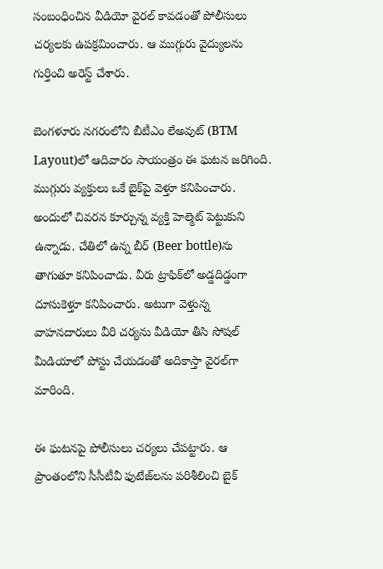సంబంధించిన వీడియో వైర‌ల్ కావ‌డంతో పోలీసులు చ‌ర్య‌ల‌కు ఉప‌క్ర‌మించారు. ఆ ముగ్గురు వైద్యుల‌ను గుర్తించి అరెస్ట్ చేశారు.

బెంగ‌ళూరు న‌గ‌రంలోని బీటీఎం లేఅవుట్‌ (BTM Layout)లో ఆదివారం సాయంత్రం ఈ ఘ‌ట‌న జ‌రిగింది. ముగ్గురు వ్య‌క్తులు ఒకే బైక్‌పై వెళ్తూ క‌నిపించారు. అందులో చివ‌ర‌న కూర్చున్న వ్య‌క్తి హెల్మెట్ పెట్టుకుని ఉన్నాడు. చేతిలో ఉన్న బీర్ (Beer bottle)ను తాగుతూ క‌నిపించాడు. వీరు ట్రాఫిక్‌లో అడ్డదిడ్డంగా దూసుకెళ్తూ క‌నిపించారు. అటుగా వెళ్తున్న వాహ‌న‌దారులు వీరి చ‌ర్య‌ను వీడియో తీసి సోష‌ల్ మీడియాలో పోస్టు చేయ‌డంతో అదికాస్తా వైర‌ల్‌గా మారింది.

ఈ ఘ‌ట‌న‌పై పోలీసులు చ‌ర్య‌లు చేప‌ట్టారు. ఆ ప్రాంతంలోని సీసీటీవీ ఫుటేజ్‌లను ప‌రిశీలించి బైక్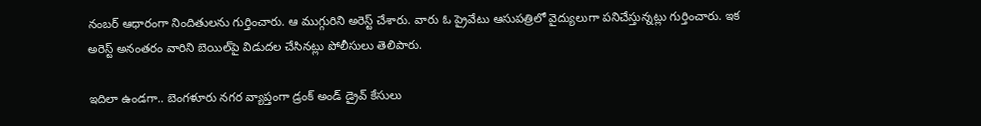నంబ‌ర్ ఆధారంగా నిందితుల‌ను గుర్తించారు. ఆ ముగ్గురిని అరెస్ట్ చేశారు. వారు ఓ ప్రైవేటు ఆసుప‌త్రిలో వైద్యులుగా ప‌నిచేస్తున్న‌ట్లు గుర్తించారు. ఇక అరెస్ట్ అనంత‌రం వారిని బెయిల్‌పై విడుద‌ల చేసిన‌ట్లు పోలీసులు తెలిపారు.

ఇదిలా ఉండ‌గా.. బెంగ‌ళూరు న‌గ‌ర వ్యాప్తంగా డ్రంక్ అండ్ డ్రైవ్ కేసులు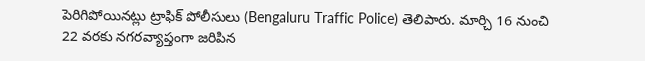పెరిగిపోయిన‌ట్లు ట్రాఫిక్ పోలీసులు (Bengaluru Traffic Police) తెలిపారు. మార్చి 16 నుంచి 22 వ‌ర‌కు న‌గ‌ర‌వ్యాప్తంగా జ‌రిపిన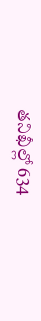త‌నిఖీల్లో 634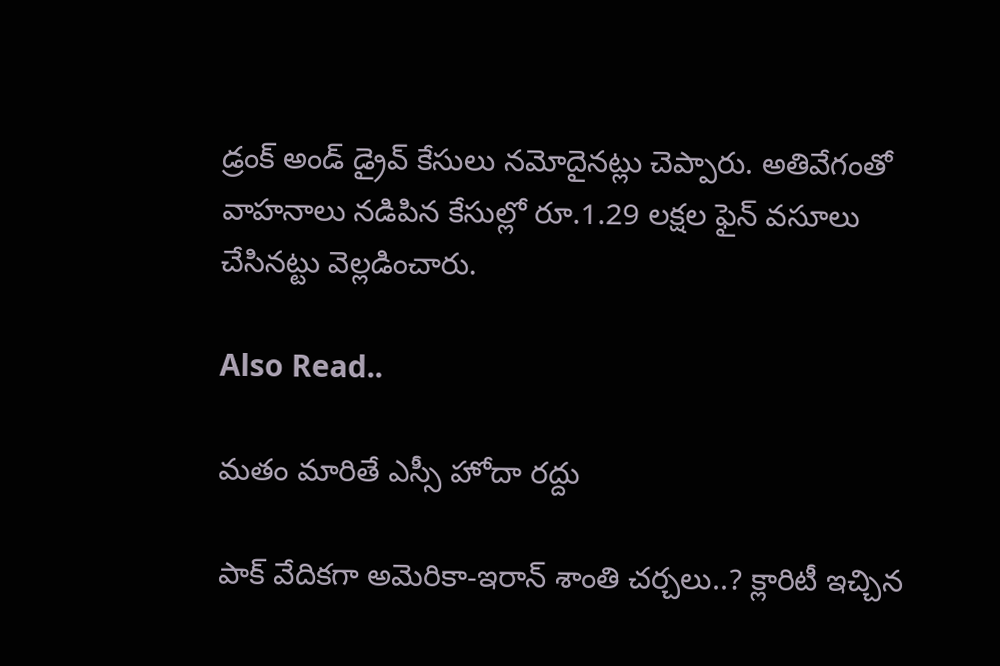డ్రంక్ అండ్ డ్రైవ్‌ కేసులు నమోదైన‌ట్లు చెప్పారు. అతివేగంతో వాహనాలు నడిపిన కేసుల్లో రూ.1.29 లక్షల ఫైన్‌ వసూలు చేసినట్టు వెల్ల‌డించారు.

Also Read..

మ‌తం మారితే ఎస్సీ హోదా ర‌ద్దు

పాక్ వేదిక‌గా అమెరికా-ఇరాన్ శాంతి చ‌ర్చ‌లు..? క్లారిటీ ఇచ్చిన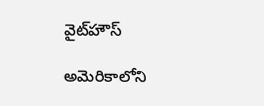వైట్‌హౌస్‌

అమెరికాలోని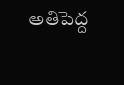అతిపెద్ద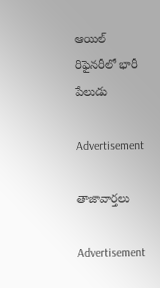ఆయిల్ రిఫైన‌రీలో భారీ పేలుడు

Advertisement

తాజావార్తలు

Advertisement